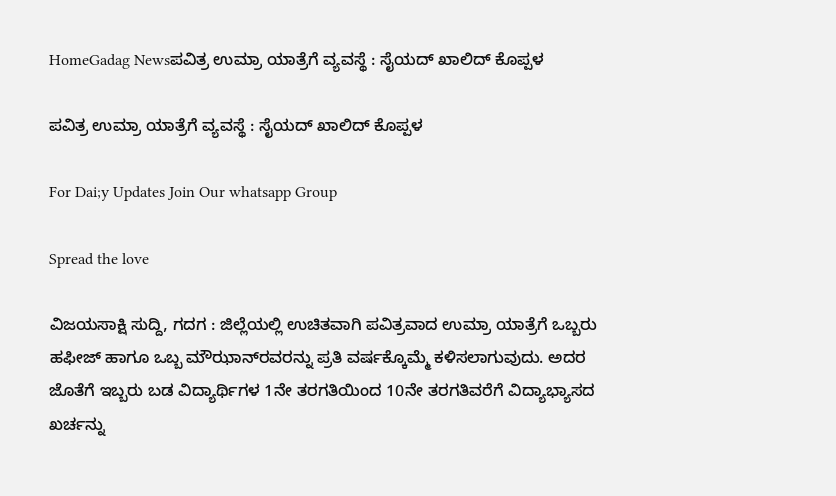HomeGadag Newsಪವಿತ್ರ ಉಮ್ರಾ ಯಾತ್ರೆಗೆ ವ್ಯವಸ್ಥೆ : ಸೈಯದ್ ಖಾಲಿದ್ ಕೊಪ್ಪಳ

ಪವಿತ್ರ ಉಮ್ರಾ ಯಾತ್ರೆಗೆ ವ್ಯವಸ್ಥೆ : ಸೈಯದ್ ಖಾಲಿದ್ ಕೊಪ್ಪಳ

For Dai;y Updates Join Our whatsapp Group

Spread the love

ವಿಜಯಸಾಕ್ಷಿ ಸುದ್ದಿ, ಗದಗ : ಜಿಲ್ಲೆಯಲ್ಲಿ ಉಚಿತವಾಗಿ ಪವಿತ್ರವಾದ ಉಮ್ರಾ ಯಾತ್ರೆಗೆ ಒಬ್ಬರು ಹಫೀಜ್ ಹಾಗೂ ಒಬ್ಬ ಮೌಝಾನ್‌ರವರನ್ನು ಪ್ರತಿ ವರ್ಷಕ್ಕೊಮ್ಮೆ ಕಳಿಸಲಾಗುವುದು. ಅದರ ಜೊತೆಗೆ ಇಬ್ಬರು ಬಡ ವಿದ್ಯಾರ್ಥಿಗಳ 1ನೇ ತರಗತಿಯಿಂದ 10ನೇ ತರಗತಿವರೆಗೆ ವಿದ್ಯಾಭ್ಯಾಸದ ಖರ್ಚನ್ನು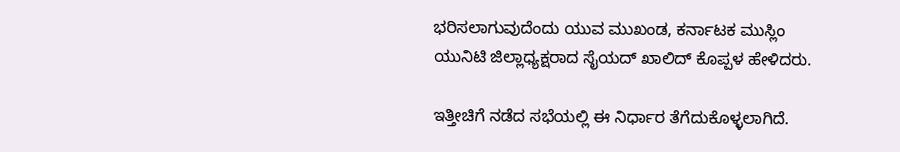ಭರಿಸಲಾಗುವುದೆಂದು ಯುವ ಮುಖಂಡ, ಕರ್ನಾಟಕ ಮುಸ್ಲಿಂ ಯುನಿಟಿ ಜಿಲ್ಲಾಧ್ಯಕ್ಷರಾದ ಸೈಯದ್ ಖಾಲಿದ್ ಕೊಪ್ಪಳ ಹೇಳಿದರು.

ಇತ್ತೀಚಿಗೆ ನಡೆದ ಸಭೆಯಲ್ಲಿ ಈ ನಿರ್ಧಾರ ತೆಗೆದುಕೊಳ್ಳಲಾಗಿದೆ.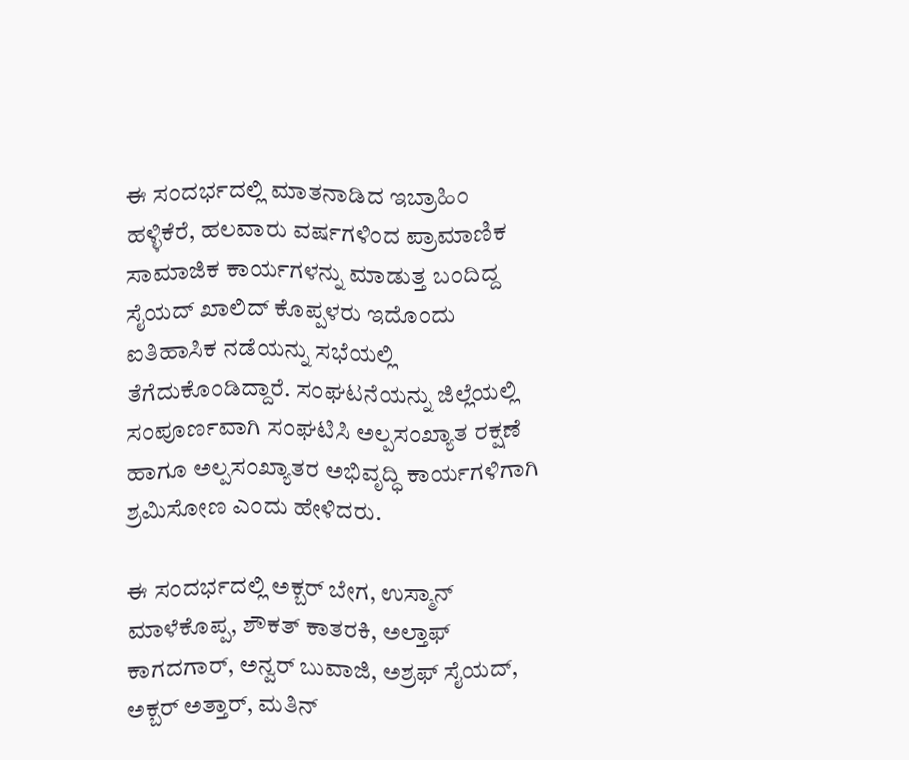ಈ ಸಂದರ್ಭದಲ್ಲಿ ಮಾತನಾಡಿದ ಇಬ್ರಾಹಿಂ ಹಳ್ಳಿಕೆರೆ, ಹಲವಾರು ವರ್ಷಗಳಿಂದ ಪ್ರಾಮಾಣಿಕ ಸಾಮಾಜಿಕ ಕಾರ್ಯಗಳನ್ನು ಮಾಡುತ್ತ ಬಂದಿದ್ದ ಸೈಯದ್ ಖಾಲಿದ್ ಕೊಪ್ಪಳರು ಇದೊಂದು ಐತಿಹಾಸಿಕ ನಡೆಯನ್ನು ಸಭೆಯಲ್ಲಿ ತೆಗೆದುಕೊಂಡಿದ್ದಾರೆ. ಸಂಘಟನೆಯನ್ನು ಜಿಲ್ಲೆಯಲ್ಲಿ ಸಂಪೂರ್ಣವಾಗಿ ಸಂಘಟಿಸಿ ಅಲ್ಪಸಂಖ್ಯಾತ ರಕ್ಷಣೆ ಹಾಗೂ ಅಲ್ಪಸಂಖ್ಯಾತರ ಅಭಿವೃದ್ಧಿ ಕಾರ್ಯಗಳಿಗಾಗಿ ಶ್ರಮಿಸೋಣ ಎಂದು ಹೇಳಿದರು.

ಈ ಸಂದರ್ಭದಲ್ಲಿ ಅಕ್ಬರ್ ಬೇಗ, ಉಸ್ಮಾನ್ ಮಾಳೆಕೊಪ್ಪ, ಶೌಕತ್ ಕಾತರಕಿ, ಅಲ್ತಾಫ್ ಕಾಗದಗಾರ್, ಅನ್ವರ್ ಬುವಾಜಿ, ಅಶ್ರಫ್ ಸೈಯದ್, ಅಕ್ಬರ್ ಅತ್ತಾರ್, ಮತಿನ್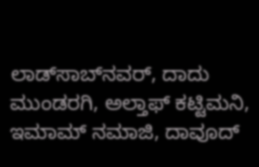ಲಾಡ್‌ಸಾಬ್‌ನವರ್, ದಾದು ಮುಂಡರಗಿ, ಅಲ್ತಾಫ್ ಕಟ್ಟಿಮನಿ, ಇಮಾಮ್ ನಮಾಜಿ, ದಾವೂದ್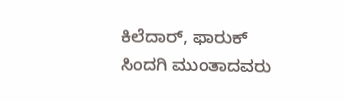ಕಿಲೆದಾರ್, ಫಾರುಕ್ ಸಿಂದಗಿ ಮುಂತಾದವರು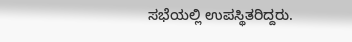ಸಭೆಯಲ್ಲಿ ಉಪಸ್ಥಿತರಿದ್ದರು.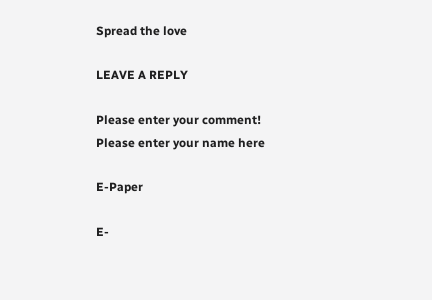Spread the love

LEAVE A REPLY

Please enter your comment!
Please enter your name here

E-Paper

E-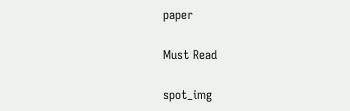paper

Must Read

spot_img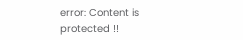error: Content is protected !!